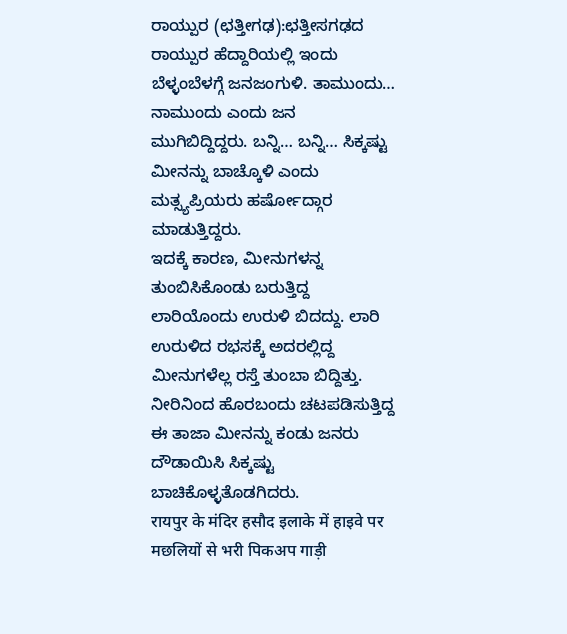ರಾಯ್ಪುರ (ಛತ್ತೀಗಢ):ಛತ್ತೀಸಗಢದ ರಾಯ್ಪುರ ಹೆದ್ದಾರಿಯಲ್ಲಿ ಇಂದು ಬೆಳ್ಳಂಬೆಳಗ್ಗೆ ಜನಜಂಗುಳಿ. ತಾಮುಂದು… ನಾಮುಂದು ಎಂದು ಜನ ಮುಗಿಬಿದ್ದಿದ್ದರು. ಬನ್ನಿ… ಬನ್ನಿ… ಸಿಕ್ಕಷ್ಟು ಮೀನನ್ನು ಬಾಚ್ಕೊಳಿ ಎಂದು ಮತ್ಸ್ಯಪ್ರಿಯರು ಹರ್ಷೋದ್ಗಾರ ಮಾಡುತ್ತಿದ್ದರು.
ಇದಕ್ಕೆ ಕಾರಣ, ಮೀನುಗಳನ್ನ ತುಂಬಿಸಿಕೊಂಡು ಬರುತ್ತಿದ್ದ ಲಾರಿಯೊಂದು ಉರುಳಿ ಬಿದದ್ದು. ಲಾರಿ ಉರುಳಿದ ರಭಸಕ್ಕೆ ಅದರಲ್ಲಿದ್ದ ಮೀನುಗಳೆಲ್ಲ ರಸ್ತೆ ತುಂಬಾ ಬಿದ್ದಿತ್ತು. ನೀರಿನಿಂದ ಹೊರಬಂದು ಚಟಪಡಿಸುತ್ತಿದ್ದ ಈ ತಾಜಾ ಮೀನನ್ನು ಕಂಡು ಜನರು ದೌಡಾಯಿಸಿ ಸಿಕ್ಕಷ್ಟು ಬಾಚಿಕೊಳ್ಳತೊಡಗಿದರು.
रायपुर के मंदिर हसौद इलाके में हाइवे पर मछलियों से भरी पिकअप गाड़ी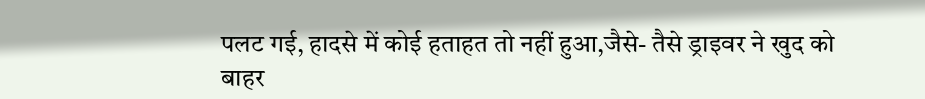पलट गई, हादसे में कोई हताहत तो नहीं हुआ,जैसे- तैसे ड्राइवर ने खुद को बाहर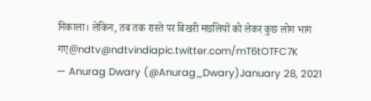निकाला। लेकिन, तब तक रास्ते पर बिखरी मछलियों को लेकर कुछ लोग भाग गए@ndtv@ndtvindiapic.twitter.com/mT6tOTFC7K
— Anurag Dwary (@Anurag_Dwary)January 28, 2021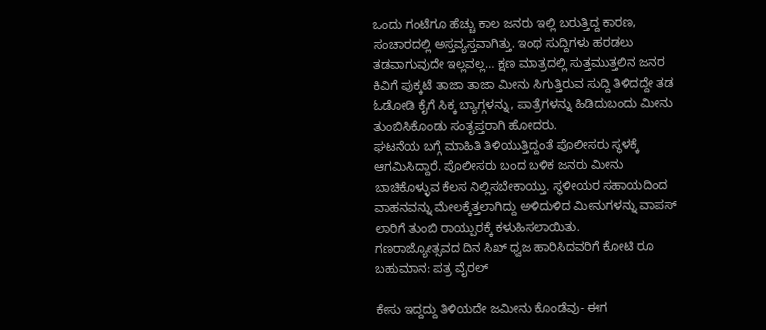ಒಂದು ಗಂಟೆಗೂ ಹೆಚ್ಚು ಕಾಲ ಜನರು ಇಲ್ಲಿ ಬರುತ್ತಿದ್ದ ಕಾರಣ, ಸಂಚಾರದಲ್ಲಿ ಅಸ್ತವ್ಯಸ್ತವಾಗಿತ್ತು. ಇಂಥ ಸುದ್ದಿಗಳು ಹರಡಲು ತಡವಾಗುವುದೇ ಇಲ್ಲವಲ್ಲ… ಕ್ಷಣ ಮಾತ್ರದಲ್ಲಿ ಸುತ್ತಮುತ್ತಲಿನ ಜನರ ಕಿವಿಗೆ ಪುಕ್ಕಟೆ ತಾಜಾ ತಾಜಾ ಮೀನು ಸಿಗುತ್ತಿರುವ ಸುದ್ದಿ ತಿಳಿದದ್ದೇ ತಡ ಓಡೋಡಿ ಕೈಗೆ ಸಿಕ್ಕ ಬ್ಯಾಗ್ಗಳನ್ನು, ಪಾತ್ರೆಗಳನ್ನು ಹಿಡಿದುಬಂದು ಮೀನು ತುಂಬಿಸಿಕೊಂಡು ಸಂತೃಪ್ತರಾಗಿ ಹೋದರು.
ಘಟನೆಯ ಬಗ್ಗೆ ಮಾಹಿತಿ ತಿಳಿಯುತ್ತಿದ್ದಂತೆ ಪೊಲೀಸರು ಸ್ಥಳಕ್ಕೆ ಆಗಮಿಸಿದ್ದಾರೆ. ಪೊಲೀಸರು ಬಂದ ಬಳಿಕ ಜನರು ಮೀನು ಬಾಚಿಕೊಳ್ಳುವ ಕೆಲಸ ನಿಲ್ಲಿಸಬೇಕಾಯ್ತು. ಸ್ಥಳೀಯರ ಸಹಾಯದಿಂದ ವಾಹನವನ್ನು ಮೇಲಕ್ಕೆತ್ತಲಾಗಿದ್ದು ಅಳಿದುಳಿದ ಮೀನುಗಳನ್ನು ವಾಪಸ್ ಲಾರಿಗೆ ತುಂಬಿ ರಾಯ್ಪುರಕ್ಕೆ ಕಳುಹಿಸಲಾಯಿತು.
ಗಣರಾಜ್ಯೋತ್ಸವದ ದಿನ ಸಿಖ್‌ ಧ್ವಜ ಹಾರಿಸಿದವರಿಗೆ ಕೋಟಿ ರೂ ಬಹುಮಾನ: ಪತ್ರ ವೈರಲ್

ಕೇಸು ಇದ್ದದ್ದು ತಿಳಿಯದೇ ಜಮೀನು ಕೊಂಡೆವು- ಈಗ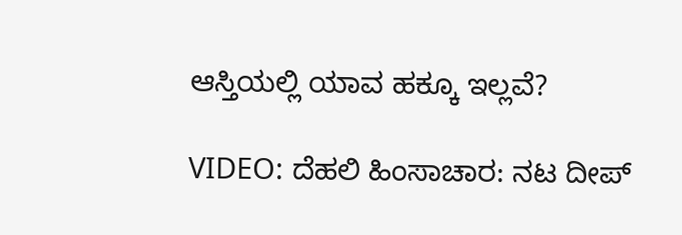ಆಸ್ತಿಯಲ್ಲಿ ಯಾವ ಹಕ್ಕೂ ಇಲ್ಲವೆ?

VIDEO: ದೆಹಲಿ ಹಿಂಸಾಚಾರ: ನಟ ದೀಪ್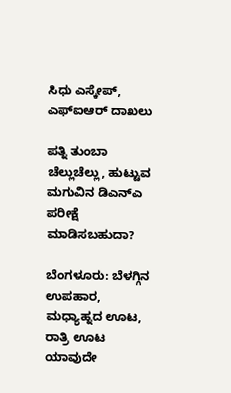ಸಿಧು ಎಸ್ಕೇಪ್, ಎಫ್ಐಆರ್ ದಾಖಲು

ಪತ್ನಿ ತುಂಬಾ ಚೆಲ್ಲುಚೆಲ್ಲು, ಹುಟ್ಟುವ ಮಗುವಿನ ಡಿಎನ್ಎ ಪರೀಕ್ಷೆ ಮಾಡಿಸಬಹುದಾ?

ಬೆಂಗಳೂರು: ಬೆಳಗ್ಗಿನ ಉಪಹಾರ, ಮಧ್ಯಾಹ್ನದ ಊಟ, ರಾತ್ರಿ ಊಟ ಯಾವುದೇ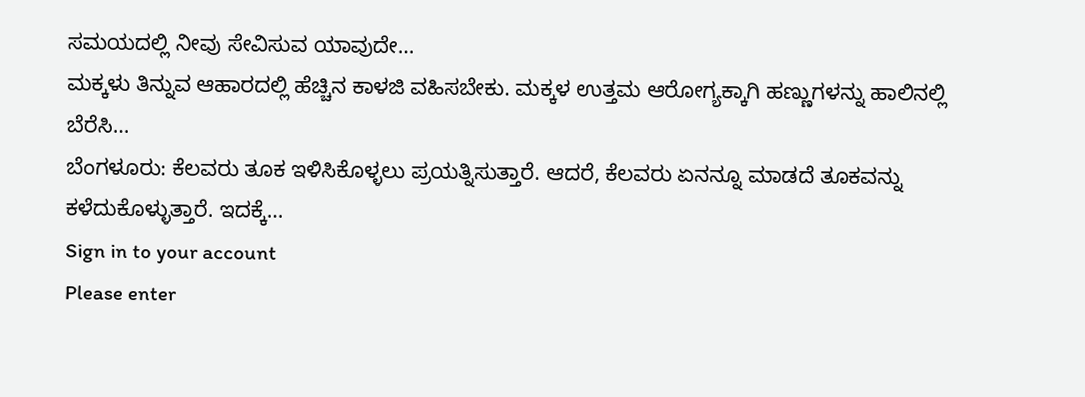ಸಮಯದಲ್ಲಿ ನೀವು ಸೇವಿಸುವ ಯಾವುದೇ…
ಮಕ್ಕಳು ತಿನ್ನುವ ಆಹಾರದಲ್ಲಿ ಹೆಚ್ಚಿನ ಕಾಳಜಿ ವಹಿಸಬೇಕು. ಮಕ್ಕಳ ಉತ್ತಮ ಆರೋಗ್ಯಕ್ಕಾಗಿ ಹಣ್ಣುಗಳನ್ನು ಹಾಲಿನಲ್ಲಿ ಬೆರೆಸಿ…
ಬೆಂಗಳೂರು: ಕೆಲವರು ತೂಕ ಇಳಿಸಿಕೊಳ್ಳಲು ಪ್ರಯತ್ನಿಸುತ್ತಾರೆ. ಆದರೆ, ಕೆಲವರು ಏನನ್ನೂ ಮಾಡದೆ ತೂಕವನ್ನು ಕಳೆದುಕೊಳ್ಳುತ್ತಾರೆ. ಇದಕ್ಕೆ…
Sign in to your account
Please enter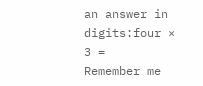an answer in digits:four × 3 =
Remember me